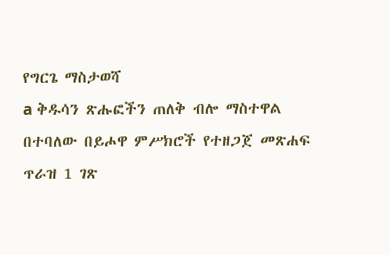የግርጌ ማስታወሻ
a ቅዱሳን ጽሑፎችን ጠለቅ ብሎ ማስተዋል በተባለው በይሖዋ ምሥክሮች የተዘጋጀ መጽሐፍ ጥራዝ 1 ገጽ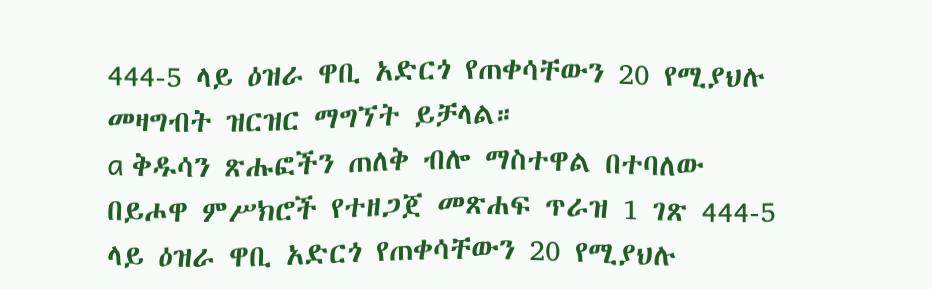444-5 ላይ ዕዝራ ዋቢ አድርጎ የጠቀሳቸውን 20 የሚያህሉ መዛግብት ዝርዝር ማግኘት ይቻላል።
a ቅዱሳን ጽሑፎችን ጠለቅ ብሎ ማስተዋል በተባለው በይሖዋ ምሥክሮች የተዘጋጀ መጽሐፍ ጥራዝ 1 ገጽ 444-5 ላይ ዕዝራ ዋቢ አድርጎ የጠቀሳቸውን 20 የሚያህሉ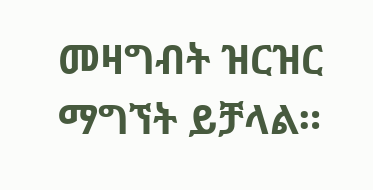መዛግብት ዝርዝር ማግኘት ይቻላል።